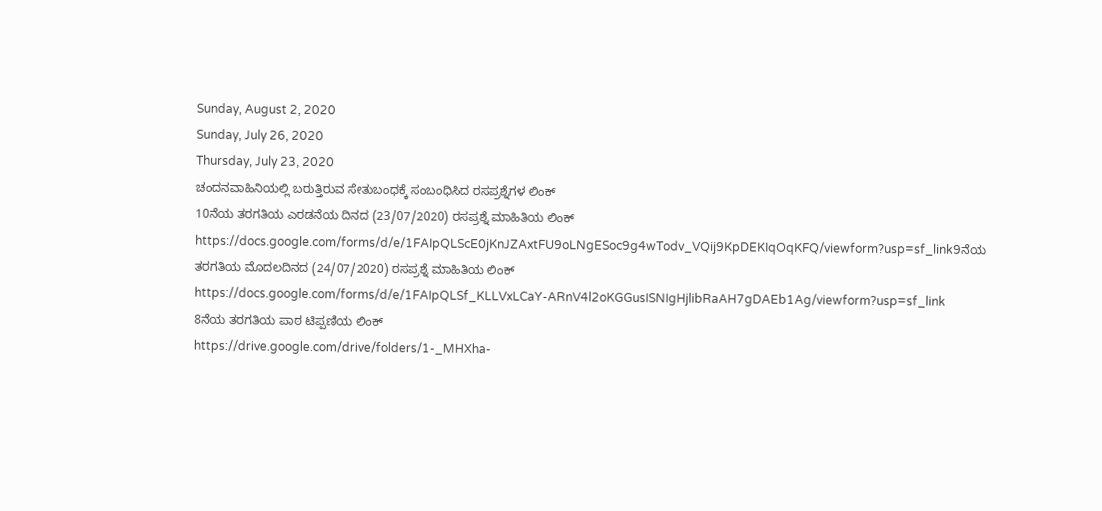Sunday, August 2, 2020
Sunday, July 26, 2020
Thursday, July 23, 2020
ಚಂದನವಾಹಿನಿಯಲ್ಲಿ ಬರುತ್ತಿರುವ ಸೇತುಬಂಧಕ್ಕೆ ಸಂಬಂಧಿಸಿದ ರಸಪ್ರಶ್ನೆಗಳ ಲಿಂಕ್
10ನೆಯ ತರಗತಿಯ ಎರಡನೆಯ ದಿನದ (23/07/2020) ರಸಪ್ರಶ್ನೆ ಮಾಹಿತಿಯ ಲಿಂಕ್
https://docs.google.com/forms/d/e/1FAIpQLScE0jKnJZAxtFU9oLNgESoc9g4wTodv_VQij9KpDEKIqOqKFQ/viewform?usp=sf_link9ನೆಯ ತರಗತಿಯ ಮೊದಲದಿನದ (24/07/2020) ರಸಪ್ರಶ್ನೆ ಮಾಹಿತಿಯ ಲಿಂಕ್
https://docs.google.com/forms/d/e/1FAIpQLSf_KLLVxLCaY-ARnV4l2oKGGusISNIgHjlibRaAH7gDAEb1Ag/viewform?usp=sf_link
8ನೆಯ ತರಗತಿಯ ಪಾಠ ಟಿಪ್ಪಣಿಯ ಲಿಂಕ್
https://drive.google.com/drive/folders/1-_MHXha-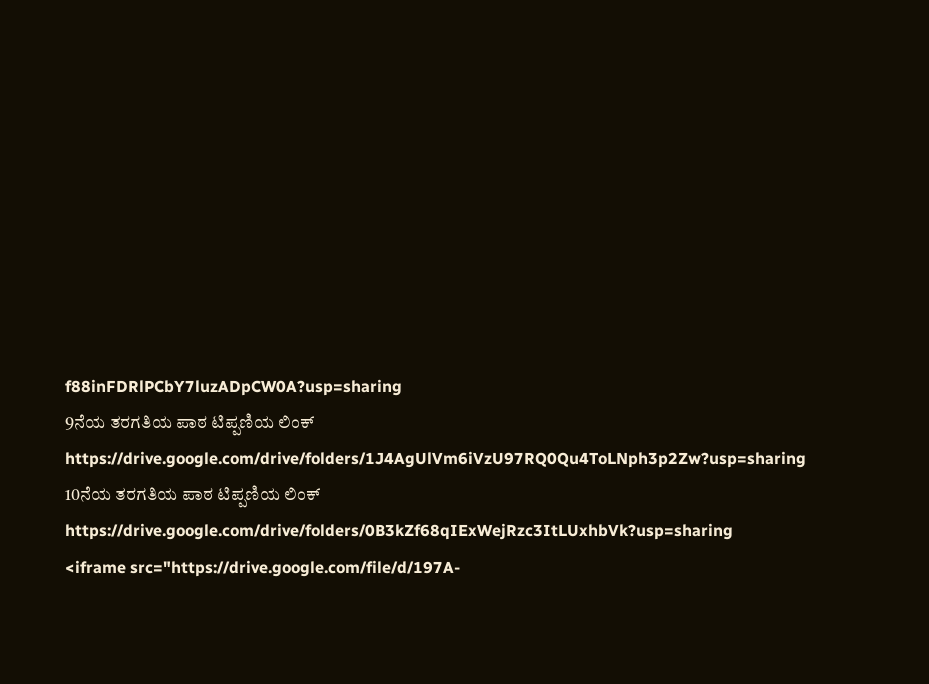f88inFDRlPCbY7luzADpCW0A?usp=sharing
9ನೆಯ ತರಗತಿಯ ಪಾಠ ಟಿಪ್ಪಣಿಯ ಲಿಂಕ್
https://drive.google.com/drive/folders/1J4AgUlVm6iVzU97RQ0Qu4ToLNph3p2Zw?usp=sharing
10ನೆಯ ತರಗತಿಯ ಪಾಠ ಟಿಪ್ಪಣಿಯ ಲಿಂಕ್
https://drive.google.com/drive/folders/0B3kZf68qIExWejRzc3ItLUxhbVk?usp=sharing
<iframe src="https://drive.google.com/file/d/197A-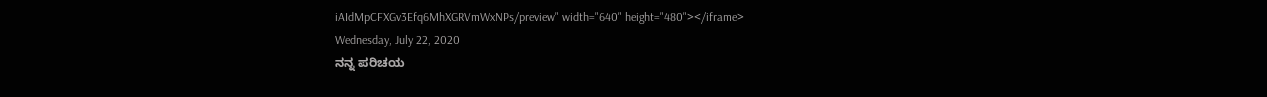iAIdMpCFXGv3Efq6MhXGRVmWxNPs/preview" width="640" height="480"></iframe>
Wednesday, July 22, 2020
ನನ್ನ ಪರಿಚಯ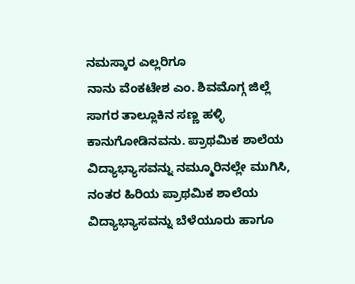ನಮಸ್ಕಾರ ಎಲ್ಲರಿಗೂ
ನಾನು ವೆಂಕಟೇಶ ಎಂ. ಶಿವಮೊಗ್ಗ ಜಿಲ್ಲೆ ಸಾಗರ ತಾಲ್ಲೂಕಿನ ಸಣ್ಣ ಹಳ್ಳಿ ಕಾನುಗೋಡಿನವನು. ಪ್ರಾಥಮಿಕ ಶಾಲೆಯ ವಿದ್ಯಾಭ್ಯಾಸವನ್ನು ನಮ್ಮೂರಿನಲ್ಲೇ ಮುಗಿಸಿ, ನಂತರ ಹಿರಿಯ ಪ್ರಾಥಮಿಕ ಶಾಲೆಯ ವಿದ್ಯಾಭ್ಯಾಸವನ್ನು ಬೆಳೆಯೂರು ಹಾಗೂ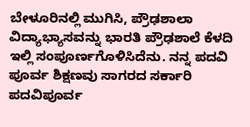ಬೇಳೂರಿನಲ್ಲಿ ಮುಗಿಸಿ, ಪ್ರೌಢಶಾಲಾ ವಿದ್ಯಾಭ್ಯಾಸವನ್ನು ಭಾರತಿ ಪ್ರೌಢಶಾಲೆ ಕೆಳದಿ ಇಲ್ಲಿ ಸಂಪೂರ್ಣಗೊಳಿಸಿದೆನು. ನನ್ನ ಪದವಿ ಪೂರ್ವ ಶಿಕ್ಷಣವು ಸಾಗರದ ಸರ್ಕಾರಿ ಪದವಿಪೂರ್ವ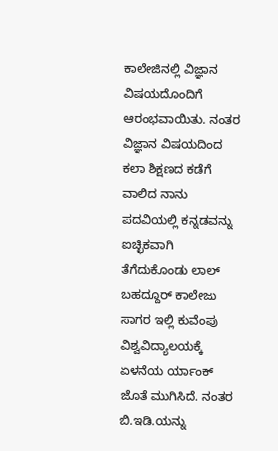ಕಾಲೇಜಿನಲ್ಲಿ ವಿಜ್ಞಾನ ವಿಷಯದೊಂದಿಗೆ ಆರಂಭವಾಯಿತು. ನಂತರ ವಿಜ್ಞಾನ ವಿಷಯದಿಂದ ಕಲಾ ಶಿಕ್ಷಣದ ಕಡೆಗೆ ವಾಲಿದ ನಾನು ಪದವಿಯಲ್ಲಿ ಕನ್ನಡವನ್ನು ಐಚ್ಛಿಕವಾಗಿ ತೆಗೆದುಕೊಂಡು ಲಾಲ್ ಬಹದ್ದೂರ್ ಕಾಲೇಜು ಸಾಗರ ಇಲ್ಲಿ ಕುವೆಂಪು ವಿಶ್ವವಿದ್ಯಾಲಯಕ್ಕೆ ಏಳನೆಯ ರ್ಯಾಂಕ್ ಜೊತೆ ಮುಗಿಸಿದೆ. ನಂತರ ಬಿ.ಇಡಿ.ಯನ್ನು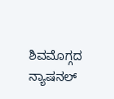ಶಿವಮೊಗ್ಗದ ನ್ಯಾಷನಲ್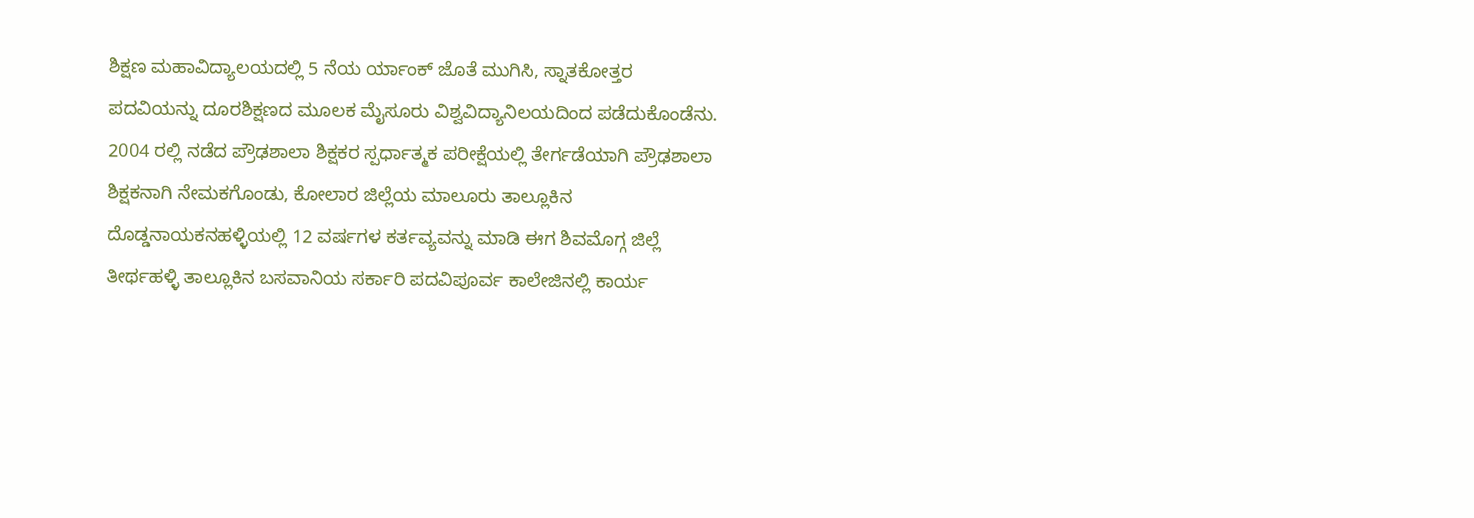ಶಿಕ್ಷಣ ಮಹಾವಿದ್ಯಾಲಯದಲ್ಲಿ 5 ನೆಯ ರ್ಯಾಂಕ್ ಜೊತೆ ಮುಗಿಸಿ, ಸ್ನಾತಕೋತ್ತರ ಪದವಿಯನ್ನು ದೂರಶಿಕ್ಷಣದ ಮೂಲಕ ಮೈಸೂರು ವಿಶ್ವವಿದ್ಯಾನಿಲಯದಿಂದ ಪಡೆದುಕೊಂಡೆನು. 2004 ರಲ್ಲಿ ನಡೆದ ಪ್ರೌಢಶಾಲಾ ಶಿಕ್ಷಕರ ಸ್ಪರ್ಧಾತ್ಮಕ ಪರೀಕ್ಷೆಯಲ್ಲಿ ತೇರ್ಗಡೆಯಾಗಿ ಪ್ರೌಢಶಾಲಾ ಶಿಕ್ಷಕನಾಗಿ ನೇಮಕಗೊಂಡು, ಕೋಲಾರ ಜಿಲ್ಲೆಯ ಮಾಲೂರು ತಾಲ್ಲೂಕಿನ ದೊಡ್ಡನಾಯಕನಹಳ್ಳಿಯಲ್ಲಿ 12 ವರ್ಷಗಳ ಕರ್ತವ್ಯವನ್ನು ಮಾಡಿ ಈಗ ಶಿವಮೊಗ್ಗ ಜಿಲ್ಲೆ ತೀರ್ಥಹಳ್ಳಿ ತಾಲ್ಲೂಕಿನ ಬಸವಾನಿಯ ಸರ್ಕಾರಿ ಪದವಿಪೂರ್ವ ಕಾಲೇಜಿನಲ್ಲಿ ಕಾರ್ಯ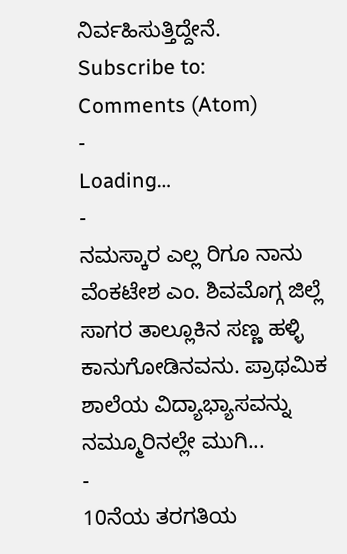ನಿರ್ವಹಿಸುತ್ತಿದ್ದೇನೆ.
Subscribe to:
Comments (Atom)
-
Loading…
-
ನಮಸ್ಕಾರ ಎಲ್ಲ ರಿಗೂ ನಾನು ವೆಂಕಟೇಶ ಎಂ. ಶಿವಮೊಗ್ಗ ಜಿಲ್ಲೆ ಸಾಗರ ತಾಲ್ಲೂಕಿನ ಸಣ್ಣ ಹಳ್ಳಿ ಕಾನುಗೋಡಿನವನು. ಪ್ರಾಥಮಿಕ ಶಾಲೆಯ ವಿದ್ಯಾಭ್ಯಾಸವನ್ನು ನಮ್ಮೂರಿನಲ್ಲೇ ಮುಗಿ...
-
10ನೆಯ ತರಗತಿಯ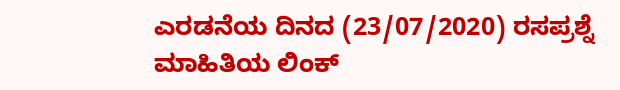ಎರಡನೆಯ ದಿನದ (23/07/2020) ರಸಪ್ರಶ್ನೆ ಮಾಹಿತಿಯ ಲಿಂಕ್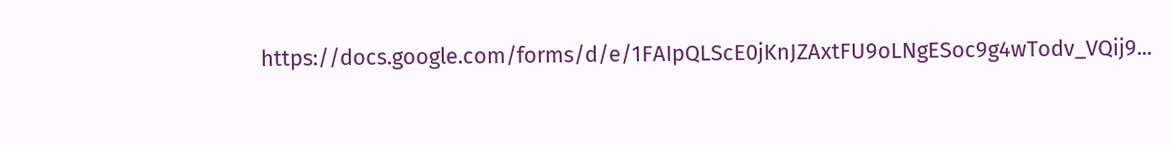https://docs.google.com/forms/d/e/1FAIpQLScE0jKnJZAxtFU9oLNgESoc9g4wTodv_VQij9...